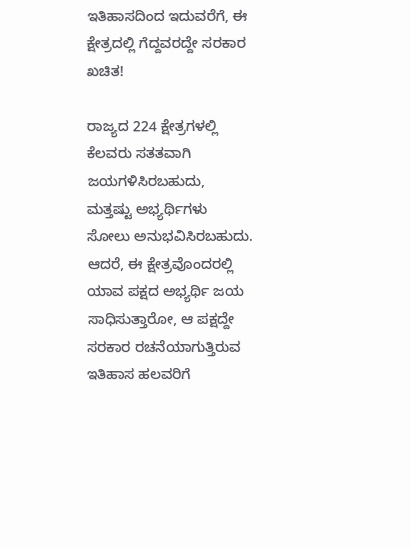ಇತಿಹಾಸದಿಂದ ಇದುವರೆಗೆ, ಈ ಕ್ಷೇತ್ರದಲ್ಲಿ ಗೆದ್ದವರದ್ದೇ ಸರಕಾರ ಖಚಿತ!

ರಾಜ್ಯದ 224 ಕ್ಷೇತ್ರಗಳಲ್ಲಿ ಕೆಲವರು ಸತತವಾಗಿ ಜಯಗಳಿಸಿರಬಹುದು, ಮತ್ತಷ್ಟು ಅಭ್ಯರ್ಥಿಗಳು ಸೋಲು ಅನುಭವಿಸಿರಬಹುದು. ಆದರೆ, ಈ ಕ್ಷೇತ್ರವೊಂದರಲ್ಲಿ ಯಾವ ಪಕ್ಷದ ಅಭ್ಯರ್ಥಿ ಜಯ ಸಾಧಿಸುತ್ತಾರೋ, ಆ ಪಕ್ಷದ್ದೇ ಸರಕಾರ ರಚನೆಯಾಗುತ್ತಿರುವ ಇತಿಹಾಸ ಹಲವರಿಗೆ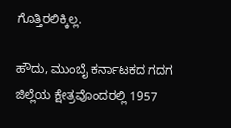ಗೊತ್ತಿರಲಿಕ್ಕಿಲ್ಲ.

ಹೌದು, ಮುಂಬೈ ಕರ್ನಾಟಕದ ಗದಗ ಜಿಲ್ಲೆಯ ಕ್ಷೇತ್ರವೊಂದರಲ್ಲಿ 1957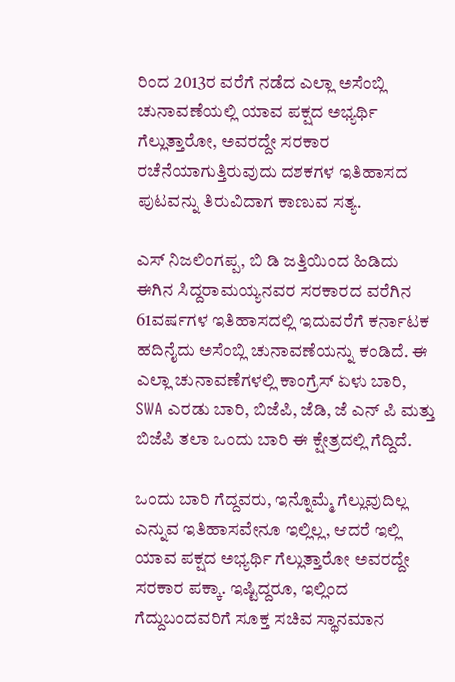ರಿಂದ 2013ರ ವರೆಗೆ ನಡೆದ ಎಲ್ಲಾ ಅಸೆಂಬ್ಲಿ ಚುನಾವಣೆಯಲ್ಲಿ ಯಾವ ಪಕ್ಷದ ಅಭ್ಯರ್ಥಿ ಗೆಲ್ಲುತ್ತಾರೋ, ಅವರದ್ದೇ ಸರಕಾರ ರಚೆನೆಯಾಗುತ್ತಿರುವುದು ದಶಕಗಳ ಇತಿಹಾಸದ ಪುಟವನ್ನು ತಿರುವಿದಾಗ ಕಾಣುವ ಸತ್ಯ.

ಎಸ್ ನಿಜಲಿಂಗಪ್ಪ, ಬಿ ಡಿ ಜತ್ತಿಯಿಂದ ಹಿಡಿದು ಈಗಿನ ಸಿದ್ದರಾಮಯ್ಯನವರ ಸರಕಾರದ ವರೆಗಿನ 61ವರ್ಷಗಳ ಇತಿಹಾಸದಲ್ಲಿ ಇದುವರೆಗೆ ಕರ್ನಾಟಕ ಹದಿನೈದು ಅಸೆಂಬ್ಲಿ ಚುನಾವಣೆಯನ್ನು ಕಂಡಿದೆ. ಈ ಎಲ್ಲಾ ಚುನಾವಣೆಗಳಲ್ಲಿ ಕಾಂಗ್ರೆಸ್ ಏಳು ಬಾರಿ, SWA ಎರಡು ಬಾರಿ, ಬಿಜೆಪಿ, ಜೆಡಿ, ಜೆ ಎನ್ ಪಿ ಮತ್ತು ಬಿಜೆಪಿ ತಲಾ ಒಂದು ಬಾರಿ ಈ ಕ್ಷೇತ್ರದಲ್ಲಿ ಗೆದ್ದಿದೆ.

ಒಂದು ಬಾರಿ ಗೆದ್ದವರು, ಇನ್ನೊಮ್ಮೆ ಗೆಲ್ಲುವುದಿಲ್ಲ ಎನ್ನುವ ಇತಿಹಾಸವೇನೂ ಇಲ್ಲಿಲ್ಲ, ಆದರೆ ಇಲ್ಲಿ ಯಾವ ಪಕ್ಷದ ಅಭ್ಯರ್ಥಿ ಗೆಲ್ಲುತ್ತಾರೋ ಅವರದ್ದೇ ಸರಕಾರ ಪಕ್ಕಾ. ಇಷ್ಟಿದ್ದರೂ, ಇಲ್ಲಿಂದ ಗೆದ್ದುಬಂದವರಿಗೆ ಸೂಕ್ತ ಸಚಿವ ಸ್ಥಾನಮಾನ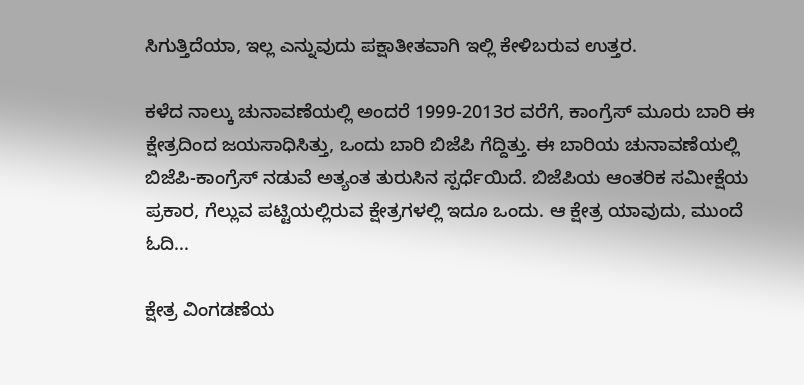ಸಿಗುತ್ತಿದೆಯಾ, ಇಲ್ಲ ಎನ್ನುವುದು ಪಕ್ಷಾತೀತವಾಗಿ ಇಲ್ಲಿ ಕೇಳಿಬರುವ ಉತ್ತರ.

ಕಳೆದ ನಾಲ್ಕು ಚುನಾವಣೆಯಲ್ಲಿ ಅಂದರೆ 1999-2013ರ ವರೆಗೆ, ಕಾಂಗ್ರೆಸ್ ಮೂರು ಬಾರಿ ಈ ಕ್ಷೇತ್ರದಿಂದ ಜಯಸಾಧಿಸಿತ್ತು, ಒಂದು ಬಾರಿ ಬಿಜೆಪಿ ಗೆದ್ದಿತ್ತು. ಈ ಬಾರಿಯ ಚುನಾವಣೆಯಲ್ಲಿ ಬಿಜೆಪಿ-ಕಾಂಗ್ರೆಸ್ ನಡುವೆ ಅತ್ಯಂತ ತುರುಸಿನ ಸ್ಪರ್ಧೆಯಿದೆ. ಬಿಜೆಪಿಯ ಆಂತರಿಕ ಸಮೀಕ್ಷೆಯ ಪ್ರಕಾರ, ಗೆಲ್ಲುವ ಪಟ್ಟಿಯಲ್ಲಿರುವ ಕ್ಷೇತ್ರಗಳಲ್ಲಿ ಇದೂ ಒಂದು. ಆ ಕ್ಷೇತ್ರ ಯಾವುದು, ಮುಂದೆ ಓದಿ...

ಕ್ಷೇತ್ರ ವಿಂಗಡಣೆಯ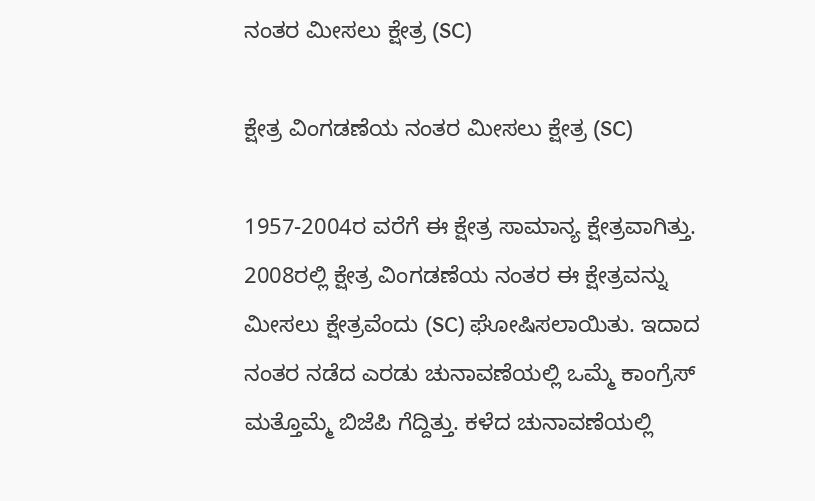ನಂತರ ಮೀಸಲು ಕ್ಷೇತ್ರ (SC)

ಕ್ಷೇತ್ರ ವಿಂಗಡಣೆಯ ನಂತರ ಮೀಸಲು ಕ್ಷೇತ್ರ (SC)

1957-2004ರ ವರೆಗೆ ಈ ಕ್ಷೇತ್ರ ಸಾಮಾನ್ಯ ಕ್ಷೇತ್ರವಾಗಿತ್ತು. 2008ರಲ್ಲಿ ಕ್ಷೇತ್ರ ವಿಂಗಡಣೆಯ ನಂತರ ಈ ಕ್ಷೇತ್ರವನ್ನು ಮೀಸಲು ಕ್ಷೇತ್ರವೆಂದು (SC) ಘೋಷಿಸಲಾಯಿತು. ಇದಾದ ನಂತರ ನಡೆದ ಎರಡು ಚುನಾವಣೆಯಲ್ಲಿ ಒಮ್ಮೆ ಕಾಂಗ್ರೆಸ್ ಮತ್ತೊಮ್ಮೆ ಬಿಜೆಪಿ ಗೆದ್ದಿತ್ತು. ಕಳೆದ ಚುನಾವಣೆಯಲ್ಲಿ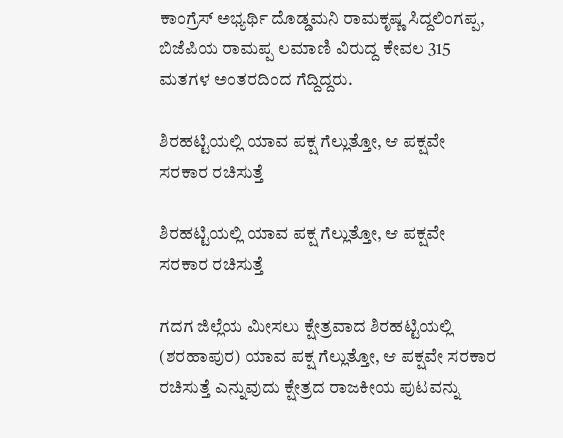ಕಾಂಗ್ರೆಸ್ ಅಭ್ಯರ್ಥಿ ದೊಡ್ಡಮನಿ ರಾಮಕೃಷ್ಣ ಸಿದ್ದಲಿಂಗಪ್ಪ, ಬಿಜೆಪಿಯ ರಾಮಪ್ಪ ಲಮಾಣಿ ವಿರುದ್ದ ಕೇವಲ 315 ಮತಗಳ ಅಂತರದಿಂದ ಗೆದ್ದಿದ್ದರು.

ಶಿರಹಟ್ಟಿಯಲ್ಲಿ ಯಾವ ಪಕ್ಷ ಗೆಲ್ಲುತ್ತೋ, ಆ ಪಕ್ಷವೇ ಸರಕಾರ ರಚಿಸುತ್ತೆ

ಶಿರಹಟ್ಟಿಯಲ್ಲಿ ಯಾವ ಪಕ್ಷ ಗೆಲ್ಲುತ್ತೋ, ಆ ಪಕ್ಷವೇ ಸರಕಾರ ರಚಿಸುತ್ತೆ

ಗದಗ ಜಿಲ್ಲೆಯ ಮೀಸಲು ಕ್ಷೇತ್ರವಾದ ಶಿರಹಟ್ಟಿಯಲ್ಲಿ (ಶರಹಾಪುರ) ಯಾವ ಪಕ್ಷ ಗೆಲ್ಲುತ್ತೋ, ಆ ಪಕ್ಷವೇ ಸರಕಾರ ರಚಿಸುತ್ತೆ ಎನ್ನುವುದು ಕ್ಷೇತ್ರದ ರಾಜಕೀಯ ಪುಟವನ್ನು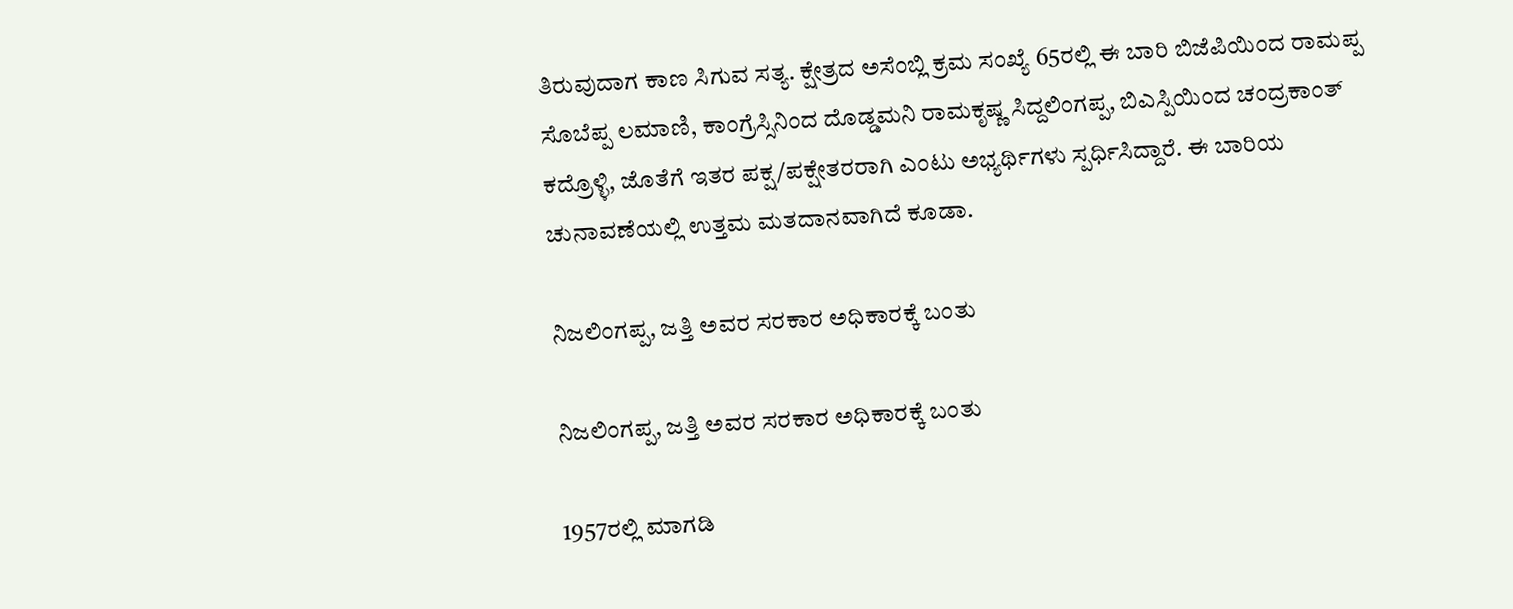ತಿರುವುದಾಗ ಕಾಣ ಸಿಗುವ ಸತ್ಯ. ಕ್ಷೇತ್ರದ ಅಸೆಂಬ್ಲಿ ಕ್ರಮ ಸಂಖ್ಯೆ 65ರಲ್ಲಿ ಈ ಬಾರಿ ಬಿಜೆಪಿಯಿಂದ ರಾಮಪ್ಪ ಸೊಬೆಪ್ಪ ಲಮಾಣಿ, ಕಾಂಗ್ರೆಸ್ಸಿನಿಂದ ದೊಡ್ಡಮನಿ ರಾಮಕೃಷ್ಣ ಸಿದ್ದಲಿಂಗಪ್ಪ, ಬಿಎಸ್ಪಿಯಿಂದ ಚಂದ್ರಕಾಂತ್ ಕದ್ರೊಳ್ಳಿ, ಜೊತೆಗೆ ಇತರ ಪಕ್ಷ/ಪಕ್ಷೇತರರಾಗಿ ಎಂಟು ಅಭ್ಯರ್ಥಿಗಳು ಸ್ಪರ್ಧಿಸಿದ್ದಾರೆ. ಈ ಬಾರಿಯ ಚುನಾವಣೆಯಲ್ಲಿ ಉತ್ತಮ ಮತದಾನವಾಗಿದೆ ಕೂಡಾ.

ನಿಜಲಿಂಗಪ್ಪ, ಜತ್ತಿ ಅವರ ಸರಕಾರ ಅಧಿಕಾರಕ್ಕೆ ಬಂತು

ನಿಜಲಿಂಗಪ್ಪ, ಜತ್ತಿ ಅವರ ಸರಕಾರ ಅಧಿಕಾರಕ್ಕೆ ಬಂತು

1957ರಲ್ಲಿ ಮಾಗಡಿ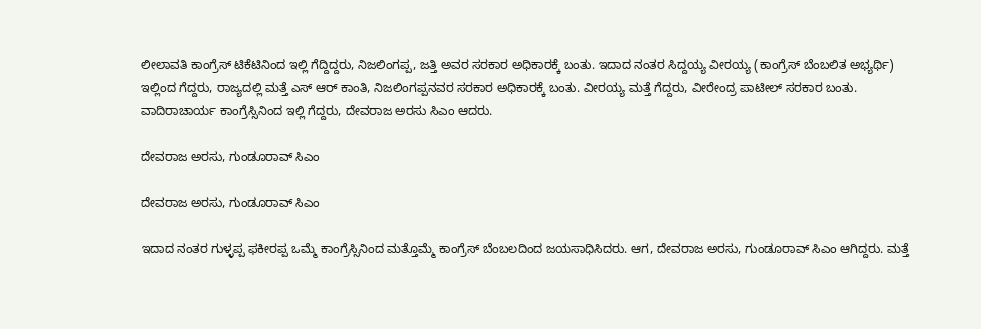ಲೀಲಾವತಿ ಕಾಂಗ್ರೆಸ್ ಟಿಕೆಟಿನಿಂದ ಇಲ್ಲಿ ಗೆದ್ದಿದ್ದರು, ನಿಜಲಿಂಗಪ್ಪ, ಜತ್ತಿ ಅವರ ಸರಕಾರ ಅಧಿಕಾರಕ್ಕೆ ಬಂತು. ಇದಾದ ನಂತರ ಸಿದ್ದಯ್ಯ ವೀರಯ್ಯ (ಕಾಂಗ್ರೆಸ್ ಬೆಂಬಲಿತ ಅಭ್ಯರ್ಥಿ) ಇಲ್ಲಿಂದ ಗೆದ್ದರು, ರಾಜ್ಯದಲ್ಲಿ ಮತ್ತೆ ಎಸ್ ಆರ್ ಕಾಂತಿ, ನಿಜಲಿಂಗಪ್ಪನವರ ಸರಕಾರ ಅಧಿಕಾರಕ್ಕೆ ಬಂತು. ವೀರಯ್ಯ ಮತ್ತೆ ಗೆದ್ದರು, ವೀರೇಂದ್ರ ಪಾಟೀಲ್ ಸರಕಾರ ಬಂತು. ವಾದಿರಾಚಾರ್ಯ ಕಾಂಗ್ರೆಸ್ಸಿನಿಂದ ಇಲ್ಲಿ ಗೆದ್ದರು, ದೇವರಾಜ ಅರಸು ಸಿಎಂ ಆದರು.

ದೇವರಾಜ ಅರಸು, ಗುಂಡೂರಾವ್ ಸಿಎಂ

ದೇವರಾಜ ಅರಸು, ಗುಂಡೂರಾವ್ ಸಿಎಂ

ಇದಾದ ನಂತರ ಗುಳ್ಳಪ್ಪ ಫಕೀರಪ್ಪ ಒಮ್ಮೆ ಕಾಂಗ್ರೆಸ್ಸಿನಿಂದ ಮತ್ತೊಮ್ಮೆ ಕಾಂಗ್ರೆಸ್ ಬೆಂಬಲದಿಂದ ಜಯಸಾಧಿಸಿದರು. ಆಗ, ದೇವರಾಜ ಅರಸು, ಗುಂಡೂರಾವ್ ಸಿಎಂ ಆಗಿದ್ದರು. ಮತ್ತೆ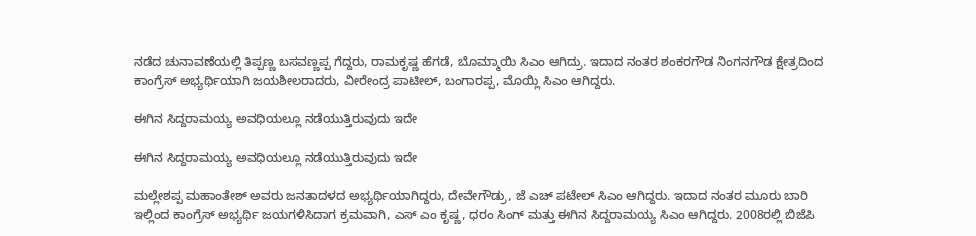ನಡೆದ ಚುನಾವಣೆಯಲ್ಲಿ ತಿಪ್ಪಣ್ಣ ಬಸವಣ್ಣಪ್ಪ ಗೆದ್ದರು, ರಾಮಕೃಷ್ಣ ಹೆಗಡೆ, ಬೊಮ್ಮಾಯಿ ಸಿಎಂ ಆಗಿದ್ರು. ಇದಾದ ನಂತರ ಶಂಕರಗೌಡ ನಿಂಗನಗೌಡ ಕ್ಷೇತ್ರದಿಂದ ಕಾಂಗ್ರೆಸ್ ಅಭ್ಯರ್ಥಿಯಾಗಿ ಜಯಶೀಲರಾದರು, ವೀರೇಂದ್ರ ಪಾಟೀಲ್, ಬಂಗಾರಪ್ಪ, ಮೊಯ್ಲಿ ಸಿಎಂ ಆಗಿದ್ದರು.

ಈಗಿನ ಸಿದ್ದರಾಮಯ್ಯ ಅವಧಿಯಲ್ಲೂ ನಡೆಯುತ್ತಿರುವುದು ಇದೇ

ಈಗಿನ ಸಿದ್ದರಾಮಯ್ಯ ಅವಧಿಯಲ್ಲೂ ನಡೆಯುತ್ತಿರುವುದು ಇದೇ

ಮಲ್ಲೇಶಪ್ಪ ಮಹಾಂತೇಶ್ ಅವರು ಜನತಾದಳದ ಅಭ್ಯರ್ಥಿಯಾಗಿದ್ದರು, ದೇವೇಗೌಡ್ರು, ಜೆ ಎಚ್ ಪಟೇಲ್ ಸಿಎಂ ಆಗಿದ್ದರು. ಇದಾದ ನಂತರ ಮೂರು ಬಾರಿ ಇಲ್ಲಿಂದ ಕಾಂಗ್ರೆಸ್ ಅಭ್ಯರ್ಥಿ ಜಯಗಳಿಸಿದಾಗ ಕ್ರಮವಾಗಿ, ಎಸ್ ಎಂ ಕೃಷ್ಣ, ಧರಂ ಸಿಂಗ್ ಮತ್ತು ಈಗಿನ ಸಿದ್ದರಾಮಯ್ಯ ಸಿಎಂ ಆಗಿದ್ದರು. 2008ರಲ್ಲಿ ಬಿಜೆಪಿ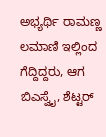ಅಭ್ಯರ್ಥಿ ರಾಮಣ್ಣ ಲಮಾಣಿ ಇಲ್ಲಿಂದ ಗೆದ್ದಿದ್ದರು, ಆಗ ಬಿಎಸ್ವೈ, ಶೆಟ್ಟರ್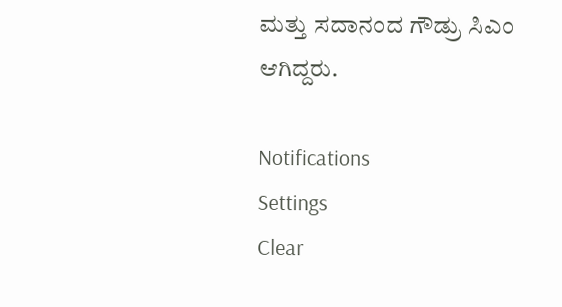ಮತ್ತು ಸದಾನಂದ ಗೌಡ್ರು ಸಿಎಂ ಆಗಿದ್ದರು.

Notifications
Settings
Clear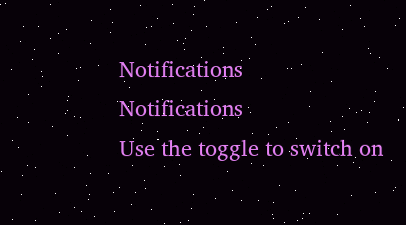Notifications
Notifications
Use the toggle to switch on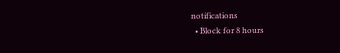notifications
  • Block for 8 hours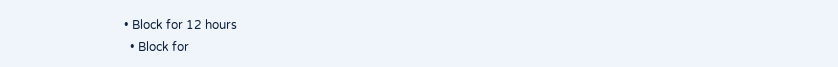• Block for 12 hours
  • Block for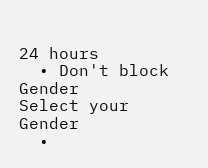24 hours
  • Don't block
Gender
Select your Gender
  •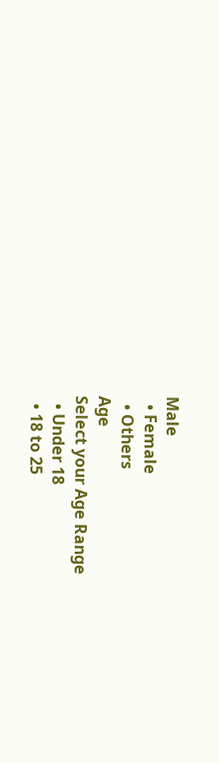Male
  • Female
  • Others
Age
Select your Age Range
  • Under 18
  • 18 to 25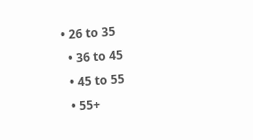• 26 to 35
  • 36 to 45
  • 45 to 55
  • 55+